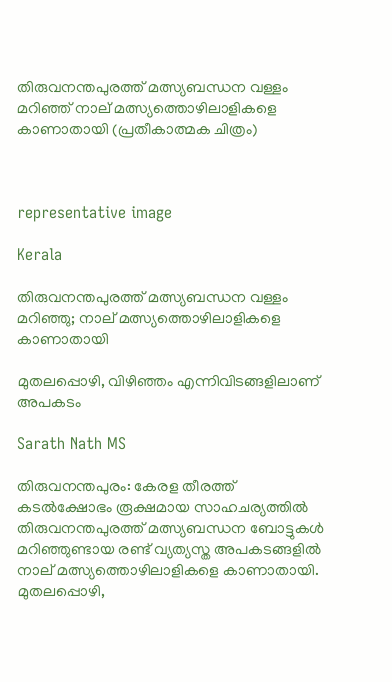തിരുവനന്തപുരത്ത് മത്സ്യബന്ധന വള്ളം മറിഞ്ഞ് നാല് മത്സ്യത്തൊഴിലാളികളെ കാണാതായി (പ്രതീകാത്മക ചിത്രം)



representative image

Kerala

തിരുവനന്തപുരത്ത് മത്സ്യബന്ധന വള്ളം മറിഞ്ഞു; നാല് മത്സ്യത്തൊഴിലാളികളെ കാണാതായി

മുതലപ്പൊഴി, വിഴിഞ്ഞം എന്നിവിടങ്ങളിലാണ് അപകടം

Sarath Nath MS

തിരുവനന്തപുരം: കേരള തീരത്ത് കടൽക്ഷോഭം രൂക്ഷമായ സാഹചര്യത്തിൽ തിരുവനന്തപുരത്ത് മത്സ്യബന്ധന ബോട്ടുകൾ മറിഞ്ഞുണ്ടായ രണ്ട് വ്യത്യസ്ത അപകടങ്ങളിൽ നാല് മത്സ്യത്തൊഴിലാളികളെ കാണാതായി. മുതലപ്പൊഴി,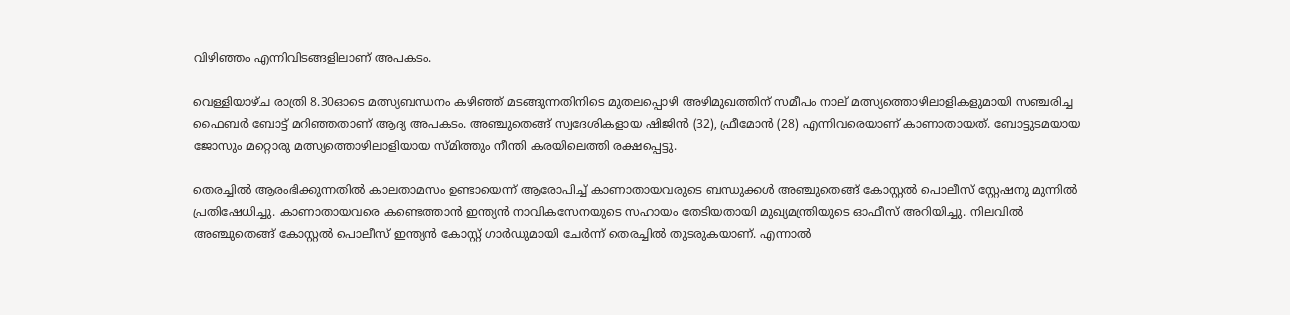വിഴിഞ്ഞം എന്നിവിടങ്ങളിലാണ് അപകടം.

വെള്ളിയാഴ്ച രാത്രി 8.30ഓടെ മത്സ്യബന്ധനം കഴിഞ്ഞ് മടങ്ങുന്നതിനിടെ മുതലപ്പൊഴി അഴിമുഖത്തിന് സമീപം നാല് മത്സ്യത്തൊഴിലാളികളുമായി സഞ്ചരിച്ച ഫൈബർ ബോട്ട് മറിഞ്ഞതാണ് ആദ്യ അപകടം. അഞ്ചുതെങ്ങ് സ്വദേശികളായ ഷിജിൻ (32), ഫ്രീമോൻ (28) എന്നിവരെയാണ് കാണാതായത്. ബോട്ടുടമയായ ജോസും മറ്റൊരു മത്സ്യത്തൊഴിലാളിയായ സ്മിത്തും നീന്തി കരയിലെത്തി രക്ഷപ്പെട്ടു.

തെരച്ചിൽ ആരംഭിക്കുന്നതിൽ കാലതാമസം ഉണ്ടായെന്ന് ആരോപിച്ച് കാണാതായവരുടെ ബന്ധുക്കൾ അഞ്ചുതെങ്ങ് കോസ്റ്റൽ പൊലീസ് സ്റ്റേഷനു മുന്നിൽ പ്രതിഷേധിച്ചു. കാണാതായവരെ കണ്ടെത്താൻ ഇന്ത്യൻ നാവികസേനയുടെ സഹായം തേടിയതായി മുഖ്യമന്ത്രിയുടെ ഓഫീസ് അറിയിച്ചു. നിലവിൽ അഞ്ചുതെങ്ങ് കോസ്റ്റൽ പൊലീസ് ഇന്ത്യൻ കോസ്റ്റ് ഗാർഡുമായി ചേർന്ന് തെരച്ചിൽ തുടരുകയാണ്. എന്നാൽ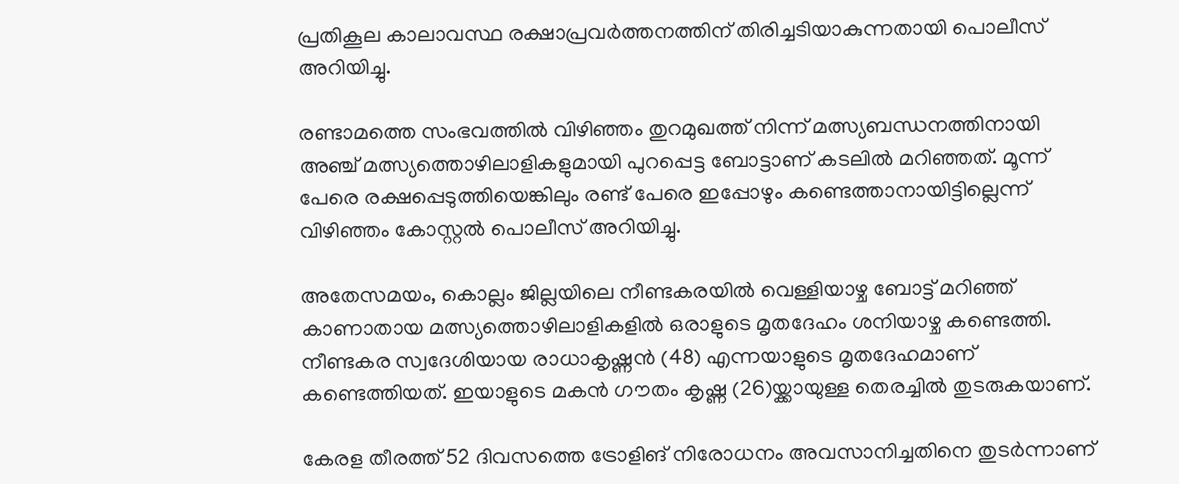പ്രതികൂല കാലാവസ്ഥ രക്ഷാപ്രവർത്തനത്തിന് തിരിച്ചടിയാകുന്നതായി പൊലീസ് അറിയിച്ചു.

രണ്ടാമത്തെ സംഭവത്തിൽ വിഴിഞ്ഞം തുറമുഖത്ത് നിന്ന് മത്സ്യബന്ധനത്തിനായി അഞ്ച് മത്സ്യത്തൊഴിലാളികളുമായി പുറപ്പെട്ട ബോട്ടാണ് കടലിൽ മറിഞ്ഞത്. മൂന്ന് പേരെ രക്ഷപ്പെടുത്തിയെങ്കിലും രണ്ട് പേരെ ഇപ്പോഴും കണ്ടെത്താനായിട്ടില്ലെന്ന് വിഴിഞ്ഞം കോസ്റ്റൽ പൊലീസ് അറിയിച്ചു.

അതേസമയം, കൊല്ലം ജില്ലയിലെ നീണ്ടകരയിൽ വെള്ളിയാഴ്ച ബോട്ട് മറിഞ്ഞ് കാണാതായ മത്സ്യത്തൊഴിലാളികളിൽ ഒരാളുടെ മൃതദേഹം ശനിയാഴ്ച കണ്ടെത്തി. നീണ്ടകര സ്വദേശിയായ രാധാകൃഷ്ണൻ (48) എന്നയാളുടെ മൃതദേഹമാണ് കണ്ടെത്തിയത്. ഇയാളുടെ മകൻ ഗൗതം കൃഷ്ണ (26)യ്ക്കായുള്ള തെരച്ചിൽ തുടരുകയാണ്.

കേരള തീരത്ത് 52 ദിവസത്തെ ട്രോളിങ് നിരോധനം അവസാനിച്ചതിനെ തുടർന്നാണ്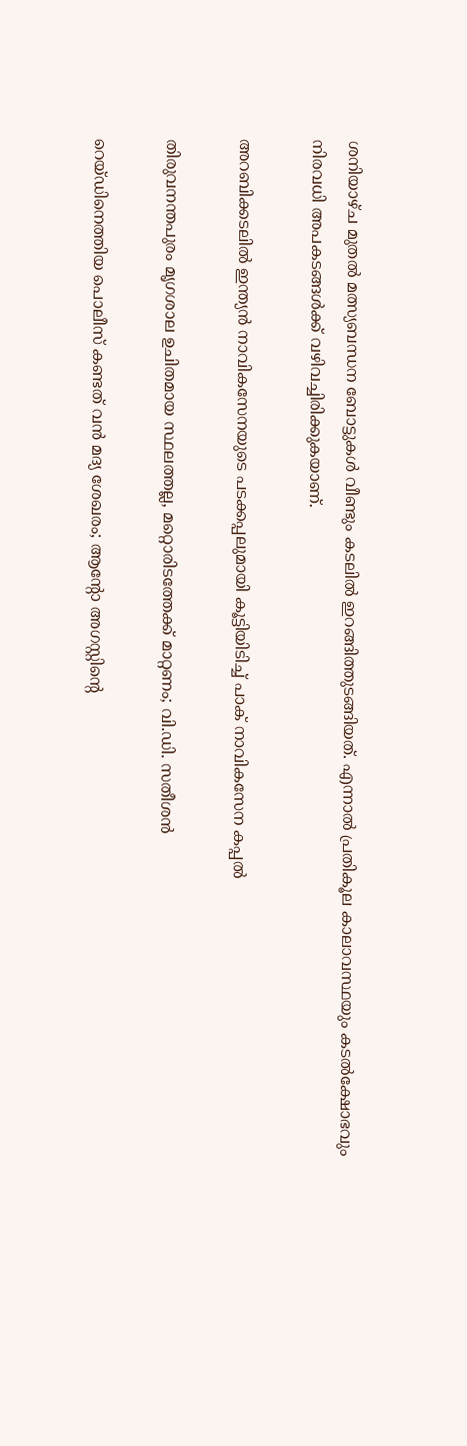ശനിയാഴ്ച മുതൽ മത്സ്യബന്ധന ബോട്ടുകൾ വീണ്ടും കടലിൽ ഇറങ്ങിത്തുടങ്ങിയത്. എന്നാൽ പ്രതികൂല കാലാവസ്ഥയും കടൽക്ഷോഭവും നിരവധി അപകടങ്ങൾക്ക് വഴിവച്ചിരിക്കുകയാണ്.

അറബിക്കടലിൽ ഇന്ത്യൻ നാവികസേനയുടെ പടക്കപ്പലുമായി കൂട്ടിയിടിച്ച് പാക് നാവികസേന കപ്പൽ

തിരുവനന്തപുരം മൃഗശാല ഉചിതമായ സ്ഥലത്തല്ല, മറ്റൊരിടത്തേക്ക് മാറ്റണം; വി.ഡി. സതീശൻ

റെയ്ഡിനെത്തിയ പൊലീസ് കണ്ടത് വൻ മദ്യ ശേഖരം; ആന്‍റോ അഗസ്റ്റിന്‍റെ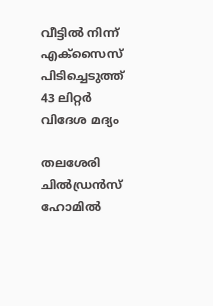വീട്ടിൽ നിന്ന് എക്സൈസ് പിടിച്ചെടുത്ത് 43 ലിറ്റർ വിദേശ മദ്യം

തലശേരി ചിൽഡ്രൻസ് ഹോമിൽ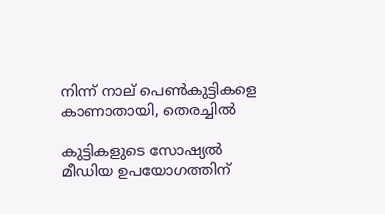നിന്ന് നാല് പെൺകുട്ടികളെ കാണാതായി, തെരച്ചിൽ

കുട്ടികളുടെ സോഷ്യൽ മീഡിയ ഉപയോഗത്തിന്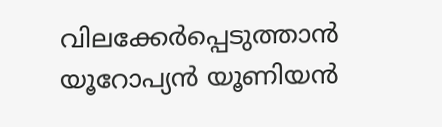വിലക്കേർപ്പെടുത്താൻ യൂറോപ്യൻ യൂണിയൻ